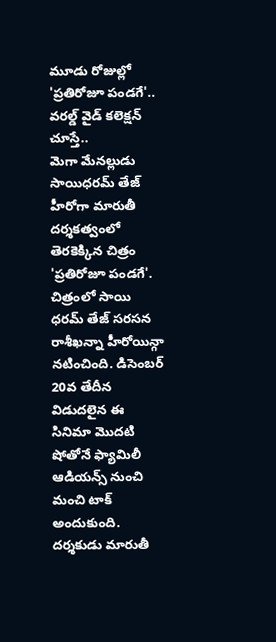మూడు రోజుల్లో 'ప్రతిరోజూ పండగే'.. వరల్డ్ వైడ్ కలెక్షన్ చూస్తే..
మెగా మేనల్లుడు సాయిధరమ్ తేజ్ హీరోగా మారుతీ దర్శకత్వంలో తెరకెక్కిన చిత్రం 'ప్రతిరోజూ పండగే'. చిత్రంలో సాయి ధరమ్ తేజ్ సరసన రాశీఖన్నా హీరోయిన్గా నటించింది. డిసెంబర్ 20వ తేదీన విడుదలైన ఈ సినిమా మొదటి షోతోనే ఫ్యామిలీ ఆడియన్స్ నుంచి మంచి టాక్ అందుకుంది.
దర్శకుడు మారుతీ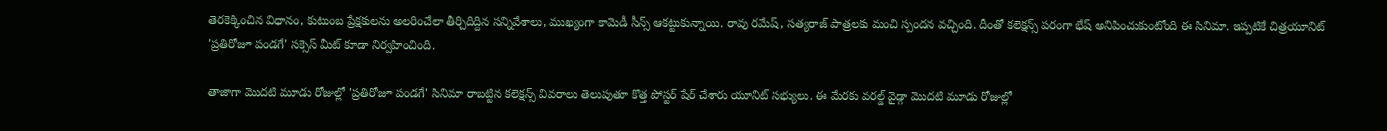తెరకెక్కించిన విధానం, కుటుంబ ప్రేక్షకులను అలరించేలా తీర్చిదిద్దిన సన్నివేశాలు, ముఖ్యంగా కామెడీ సీన్స్ ఆకట్టుకున్నాయి. రావు రమేష్, సత్యరాజ్ పాత్రలకు మంచి స్పందన వచ్చింది. దీంతో కలెక్షన్స్ పరంగా భేష్ అనిపించుకుంటోంది ఈ సినిమా. ఇప్పటికే చిత్రయూనిట్ 'ప్రతిరోజూ పండగే' సక్సెస్ మీట్ కూడా నిర్వహించింది.

తాజాగా మొదటి మూడు రోజుల్లో 'ప్రతిరోజూ పండగే' సినిమా రాబట్టిన కలెక్షన్స్ వివరాలు తెలుపుతూ కొత్త పోస్టర్ షేర్ చేశారు యూనిట్ సభ్యులు. ఈ మేరకు వరల్డ్ వైడ్గా మొదటి మూడు రోజుల్లో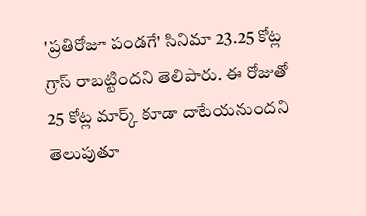'ప్రతిరోజూ పండగే' సినిమా 23.25 కోట్ల గ్రాస్ రాబట్టిందని తెలిపారు. ఈ రోజుతో 25 కోట్ల మార్క్ కూడా దాటేయనుందని తెలుపుతూ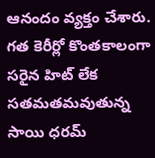ఆనందం వ్యక్తం చేశారు.
గత కెరీర్లో కొంతకాలంగా సరైన హిట్ లేక సతమతమవుతున్న సాయి ధరమ్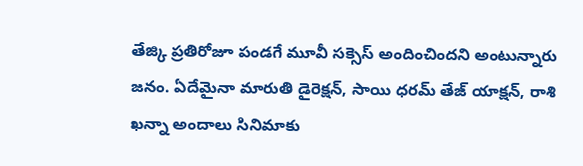తేజ్కి ప్రతిరోజూ పండగే మూవీ సక్సెస్ అందించిందని అంటున్నారు జనం. ఏదేమైనా మారుతి డైరెక్షన్, సాయి ధరమ్ తేజ్ యాక్షన్, రాశి ఖన్నా అందాలు సినిమాకు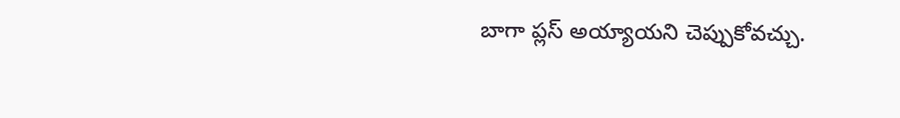బాగా ప్లస్ అయ్యాయని చెప్పుకోవచ్చు.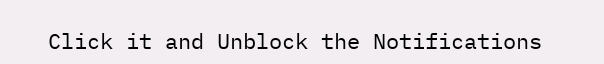Click it and Unblock the Notifications